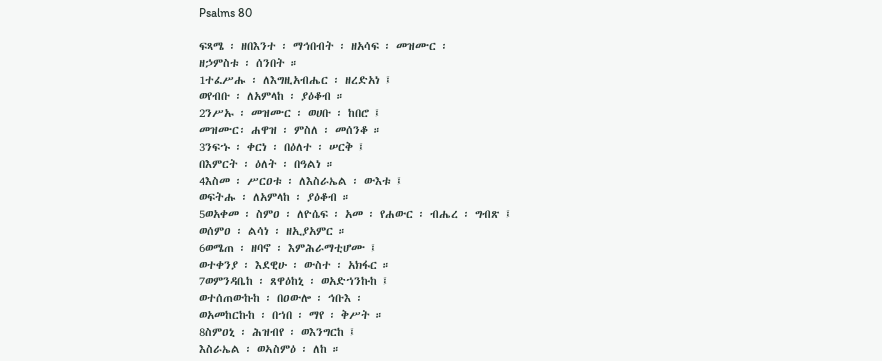Psalms 80

ፍጻሜ ፡ ዘበእንተ ፡ ማኅበብት ፡ ዘአሳፍ ፡ መዝሙር ፡
ዘኃምስቱ ፡ ሰንበት ።
1ተፈሥሑ ፡ ለእግዚአብሔር ፡ ዘረድአነ ፤
ወየብቡ ፡ ለአምላከ ፡ ያዕቆብ ።
2ንሥኡ ፡ መዝሙር ፡ ወሀቡ ፡ ከበሮ ፤
መዝሙር፡ ሐዋዝ ፡ ምስለ ፡ መሰንቆ ።
3ንፍኁ ፡ ቀርነ ፡ በዕለተ ፡ ሠርቅ ፤
በእምርት ፡ ዕለት ፡ በዓልነ ።
4እስመ ፡ ሥርዐቱ ፡ ለእስራኤል ፡ ውእቱ ፤
ወፍትሑ ፡ ለአምላከ ፡ ያዕቆብ ።
5ወአቀመ ፡ ስምዐ ፡ ለዮሴፍ ፡ አመ ፡ የሐውር ፡ ብሔረ ፡ ግብጽ ፤
ወሰምዐ ፡ ልሳነ ፡ ዘኢያአምር ።
6ወሜጠ ፡ ዘባኖ ፡ እምሕራማቲሆሙ ፤
ወተቀንያ ፡ እደዊሁ ፡ ውስተ ፡ አክፋር ።
7ወምንዳቤከ ፡ ጸዋዕከኒ ፡ ወአድኀንኩከ ፤
ወተሰጠውኩከ ፡ በዐውሎ ፡ ኅቡእ ፡
ወአመከርኩከ ፡ በኀበ ፡ ማየ ፡ ቅሥት ።
8ስምዐኒ ፡ ሕዝብየ ፡ ወእንግርከ ፤
እስራኤል ፡ ወኣስምዕ ፡ ለከ ።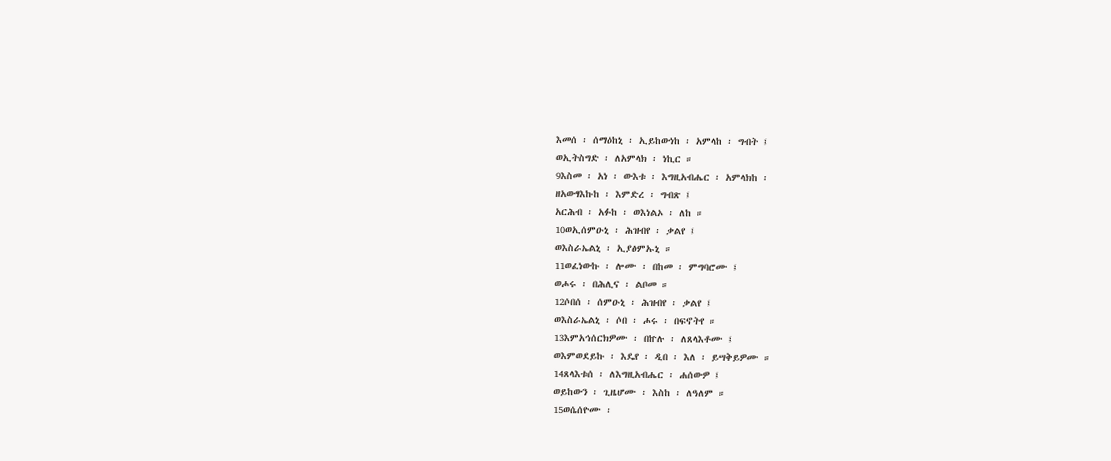እመሰ ፡ ሰማዕከኒ ፡ ኢይከውነከ ፡ አምላከ ፡ ግብት ፤
ወኢትስግድ ፡ ለአምላክ ፡ ነኪር ።
9እስመ ፡ አነ ፡ ውእቱ ፡ እግዚአብሔር ፡ አምላክከ ፡
ዘአውፃእኩከ ፡ እምድረ ፡ ግብጽ ፤
አርሕብ ፡ አፉከ ፡ ወእነልኦ ፡ ለከ ።
10ወኢሰምዑኒ ፡ ሕዝብየ ፡ ቃልየ ፤
ወእስራኤልኒ ፡ ኢያፅምኡኒ ።
11ወፈነውኩ ፡ ሎሙ ፡ በከመ ፡ ምግባሮሙ ፤
ወሖሩ ፡ በሕሊና ፡ ልቦመ ።
12ሶበሰ ፡ ሰምዑኒ ፡ ሕዝብየ ፡ ቃልየ ፤
ወእስራኤልኒ ፡ ሶበ ፡ ሖሩ ፡ በፍኖትየ ።
13እምአኅሰርክዎሙ ፡ በኵሉ ፡ ለጸላእቶሙ ፤
ወእምወደይኩ ፡ እዴየ ፡ ዲበ ፡ እለ ፡ ይሣቅይዎሙ ።
14ጸላእቱሰ ፡ ለእግዚአብሔር ፡ ሐሰውዎ ፤
ወይከውን ፡ ጊዜሆሙ ፡ እስከ ፡ ለዓለም ።
15ወሴሰዮሙ ፡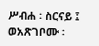ሥብሐ ፡ ስርናይ ፤
ወአጽገቦሙ ፡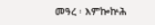መዓረ ፡ እምኰኵሕ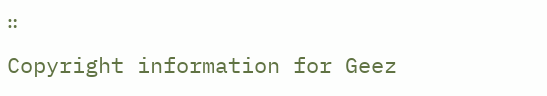።
Copyright information for Geez